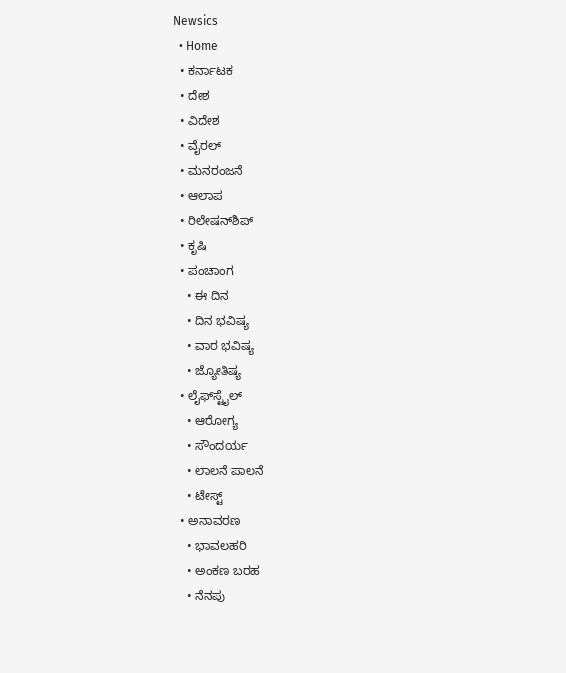Newsics
  • Home
  • ಕರ್ನಾಟಕ
  • ದೇಶ
  • ವಿದೇಶ
  • ವೈರಲ್
  • ಮನರಂಜನೆ
  • ಆಲಾಪ
  • ರಿಲೇಷನ್‌ಶಿಪ್
  • ಕೃಷಿ
  • ಪಂಚಾಂಗ
    • ಈ ದಿನ
    • ದಿನ ಭವಿಷ್ಯ
    • ವಾರ ಭವಿಷ್ಯ
    • ಜ್ಯೋತಿಷ್ಯ
  • ಲೈಫ್‌ಸ್ಟೈಲ್
    • ಆರೋಗ್ಯ
    • ಸೌಂದರ್ಯ
    • ಲಾಲನೆ ಪಾಲನೆ
    • ಟೇಸ್ಟ್
  • ಅನಾವರಣ
    • ಭಾವಲಹರಿ
    • ಅಂಕಣ ಬರಹ
    • ನೆನಪು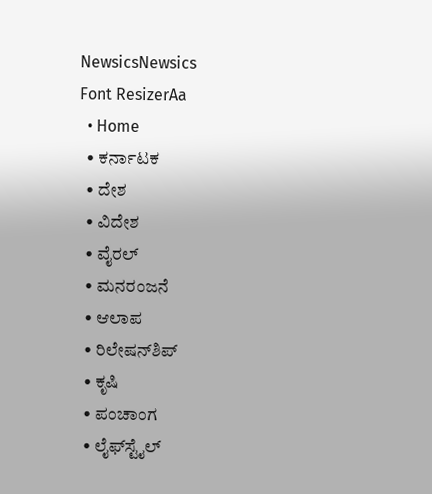NewsicsNewsics
Font ResizerAa
  • Home
  • ಕರ್ನಾಟಕ
  • ದೇಶ
  • ವಿದೇಶ
  • ವೈರಲ್
  • ಮನರಂಜನೆ
  • ಆಲಾಪ
  • ರಿಲೇಷನ್‌ಶಿಪ್
  • ಕೃಷಿ
  • ಪಂಚಾಂಗ
  • ಲೈಫ್‌ಸ್ಟೈಲ್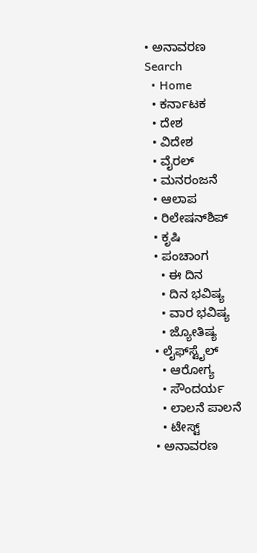• ಅನಾವರಣ
Search
  • Home
  • ಕರ್ನಾಟಕ
  • ದೇಶ
  • ವಿದೇಶ
  • ವೈರಲ್
  • ಮನರಂಜನೆ
  • ಆಲಾಪ
  • ರಿಲೇಷನ್‌ಶಿಪ್
  • ಕೃಷಿ
  • ಪಂಚಾಂಗ
    • ಈ ದಿನ
    • ದಿನ ಭವಿಷ್ಯ
    • ವಾರ ಭವಿಷ್ಯ
    • ಜ್ಯೋತಿಷ್ಯ
  • ಲೈಫ್‌ಸ್ಟೈಲ್
    • ಆರೋಗ್ಯ
    • ಸೌಂದರ್ಯ
    • ಲಾಲನೆ ಪಾಲನೆ
    • ಟೇಸ್ಟ್
  • ಅನಾವರಣ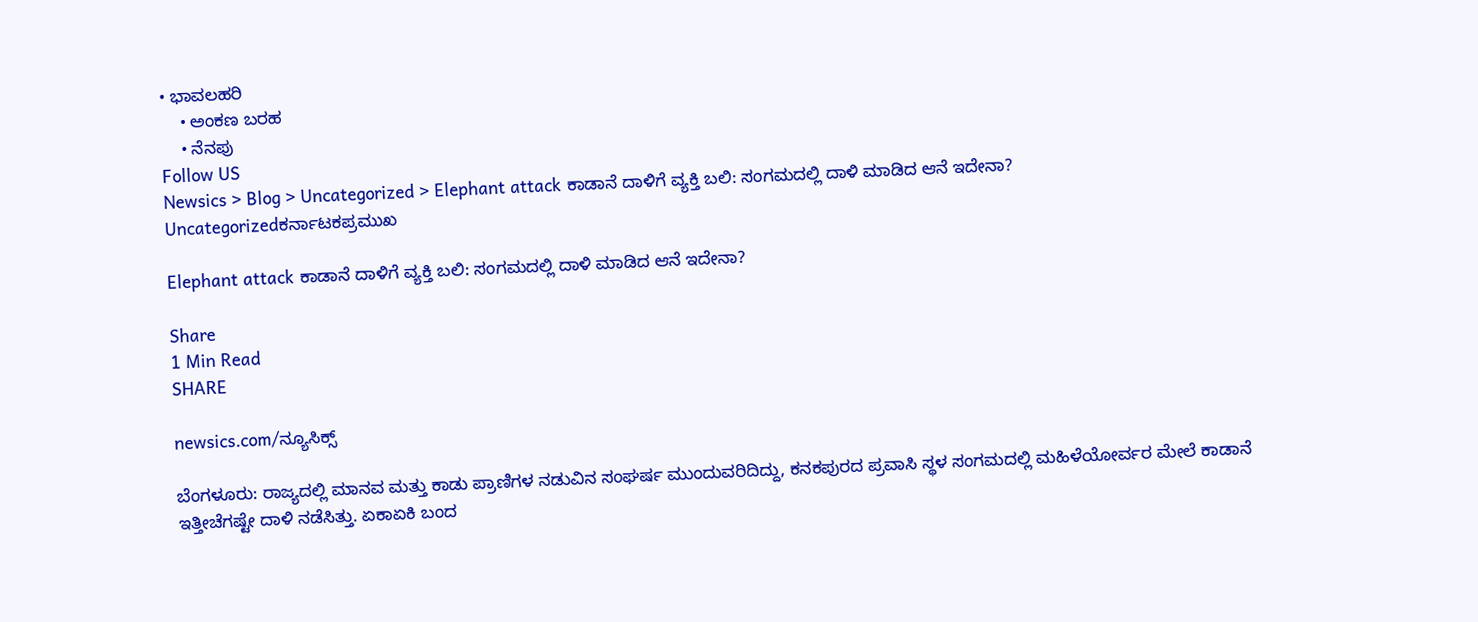• ಭಾವಲಹರಿ
    • ಅಂಕಣ ಬರಹ
    • ನೆನಪು
Follow US
Newsics > Blog > Uncategorized > Elephant attack ಕಾಡಾನೆ ದಾಳಿಗೆ ವ್ಯಕ್ತಿ ಬಲಿ: ಸಂಗಮದಲ್ಲಿ‌ ದಾಳಿ ಮಾಡಿದ ಆನೆ ಇದೇನಾ?
Uncategorizedಕರ್ನಾಟಕಪ್ರಮುಖ

Elephant attack ಕಾಡಾನೆ ದಾಳಿಗೆ ವ್ಯಕ್ತಿ ಬಲಿ: ಸಂಗಮದಲ್ಲಿ‌ ದಾಳಿ ಮಾಡಿದ ಆನೆ ಇದೇನಾ?

Share
1 Min Read
SHARE

newsics.com/ನ್ಯೂಸಿಕ್ಸ್

ಬೆಂಗಳೂರು: ರಾಜ್ಯದಲ್ಲಿ ಮಾನವ ಮತ್ತು ಕಾಡು ಪ್ರಾಣಿಗಳ ನಡುವಿನ ಸಂಘರ್ಷ ಮುಂದುವರಿದಿದ್ದು, ಕನಕಪುರದ ಪ್ರವಾಸಿ ಸ್ಥಳ ಸಂಗಮದಲ್ಲಿ ಮಹಿಳೆಯೋರ್ವರ ಮೇಲೆ ಕಾಡಾನೆ ಇತ್ತೀಚೆಗಷ್ಟೇ ದಾಳಿ ನಡೆಸಿತ್ತು. ಏಕಾಏಕಿ ಬಂದ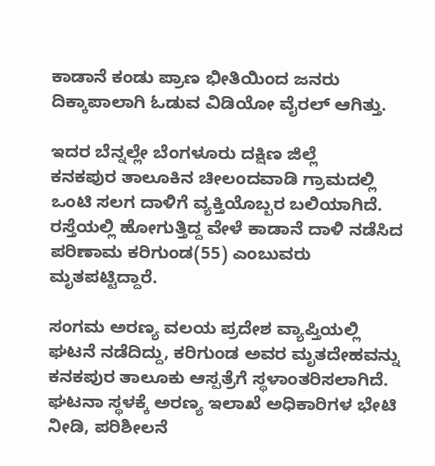ಕಾಡಾನೆ ಕಂಡು ಪ್ರಾಣ ಭೀತಿಯಿಂದ ಜನರು ದಿಕ್ಕಾಪಾಲಾಗಿ ಓಡುವ ವಿಡಿಯೋ ವೈರಲ್ ಆಗಿತ್ತು.

ಇದರ ಬೆನ್ನಲ್ಲೇ ಬೆಂಗಳೂರು ದಕ್ಷಿಣ ಜಿಲ್ಲೆ ಕನಕಪುರ ‌ತಾಲೂಕಿನ ಚೀಲಂದವಾಡಿ ಗ್ರಾಮದಲ್ಲಿ ಒಂಟಿ ಸಲಗ ದಾಳಿಗೆ ವ್ಯಕ್ತಿಯೊಬ್ಬರ ಬಲಿಯಾಗಿದೆ. ರಸ್ತೆಯಲ್ಲಿ ಹೋಗುತ್ತಿದ್ದ ವೇಳೆ ಕಾಡಾನೆ ದಾಳಿ ನಡೆಸಿದ ಪರಿಣಾಮ ಕರಿಗುಂಡ(55) ಎಂಬುವರು ಮೃತಪಟ್ಟಿದ್ದಾರೆ.

ಸಂಗಮ ಅರಣ್ಯ ವಲಯ ಪ್ರದೇಶ ವ್ಯಾಪ್ತಿಯಲ್ಲಿ ಘಟನೆ ನಡೆದಿದ್ದು, ಕರಿಗುಂಡ ಅವರ ಮೃತದೇಹವನ್ನು ಕನಕಪುರ ತಾಲೂಕು ಆಸ್ಪತ್ರೆಗೆ ಸ್ಥಳಾಂತರಿಸಲಾಗಿದೆ. ಘಟನಾ ಸ್ಥಳಕ್ಕೆ ಅರಣ್ಯ ಇಲಾಖೆ ಅಧಿಕಾರಿಗಳ ಭೇಟಿ ನೀಡಿ, ಪರಿಶೀಲನೆ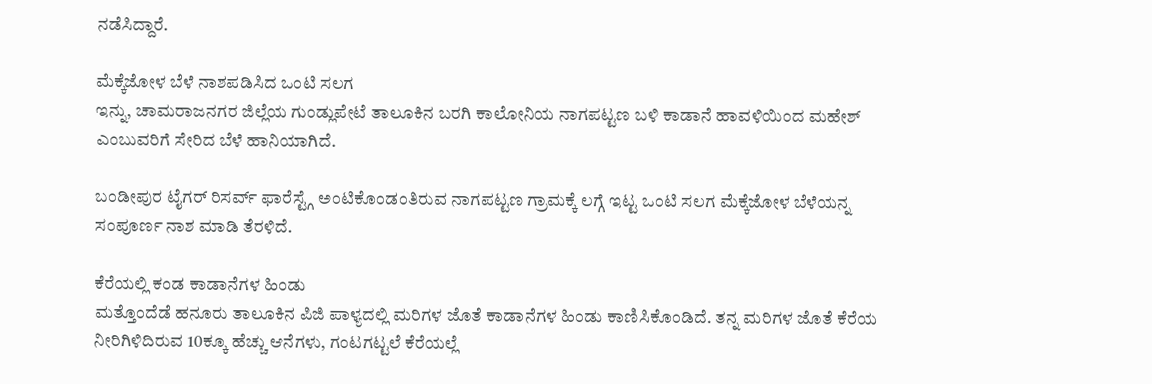ನಡೆಸಿದ್ದಾರೆ.

ಮೆಕ್ಕೆಜೋಳ ಬೆಳೆ ನಾಶಪಡಿಸಿದ ಒಂಟಿ ಸಲಗ
ಇನ್ನು, ಚಾಮರಾಜನಗರ ಜಿಲ್ಲೆಯ ಗುಂಡ್ಲುಪೇಟೆ ತಾಲೂಕಿನ ಬರಗಿ ಕಾಲೋನಿಯ ನಾಗಪಟ್ಟಣ ಬಳಿ ಕಾಡಾನೆ ಹಾವಳಿಯಿಂದ ಮಹೇಶ್ ಎಂಬುವರಿಗೆ ಸೇರಿದ ಬೆಳೆ ಹಾನಿಯಾಗಿದೆ.

ಬಂಡೀಪುರ ಟೈಗರ್ ರಿಸರ್ವ್ ಫಾರೆಸ್ಟ್ಗೆ ಅಂಟಿಕೊಂಡಂತಿರುವ ನಾಗಪಟ್ಟಣ ಗ್ರಾಮಕ್ಕೆ ಲಗ್ಗೆ ಇಟ್ಟ ಒಂಟಿ ಸಲಗ ಮೆಕ್ಕೆಜೋಳ ಬೆಳೆಯನ್ನ ಸಂಪೂರ್ಣ ನಾಶ ಮಾಡಿ ತೆರಳಿದೆ.

ಕೆರೆಯಲ್ಲಿ ಕಂಡ ಕಾಡಾನೆಗಳ ಹಿಂಡು
ಮತ್ತೊಂದೆಡೆ ಹನೂರು ತಾಲೂಕಿನ ಪಿಜಿ ಪಾಳ್ಯದಲ್ಲಿ ಮರಿಗಳ ಜೊತೆ ಕಾಡಾನೆಗಳ ಹಿಂಡು ಕಾಣಿಸಿಕೊಂಡಿದೆ. ತನ್ನ ಮರಿಗಳ ಜೊತೆ ಕೆರೆಯ ನೀರಿಗಿಳಿದಿರುವ 10ಕ್ಕೂ ಹೆಚ್ಚು ಆನೆಗಳು, ಗಂಟಗಟ್ಟಲೆ ಕೆರೆಯಲ್ಲೆ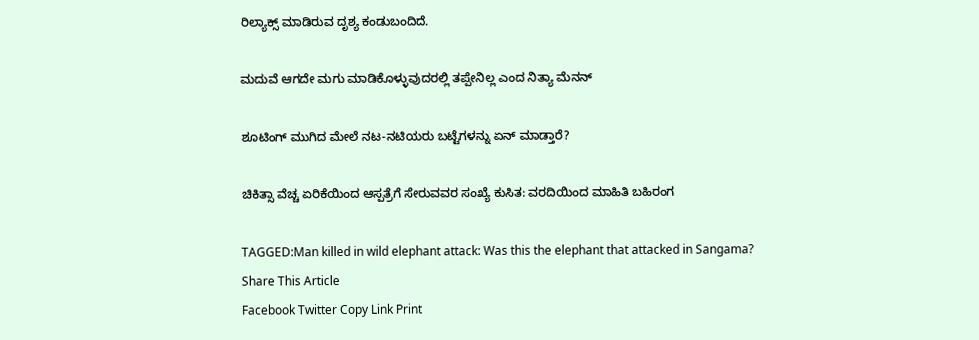ರಿಲ್ಯಾಕ್ಸ್ ಮಾಡಿರುವ ದೃಶ್ಯ ಕಂಡುಬಂದಿದೆ.

ಮದುವೆ ಆಗದೇ ಮಗು ಮಾಡಿಕೊಳ್ಳುವುದರಲ್ಲಿ ತಪ್ಪೇನಿಲ್ಲ ಎಂದ ನಿತ್ಯಾ ಮೆನನ್

ಶೂಟಿಂಗ್ ಮುಗಿದ ಮೇಲೆ ನಟ-ನಟಿಯರು ಬಟ್ಟೆಗಳನ್ನು ಏನ್ ಮಾಡ್ತಾರೆ?

ಚಿಕಿತ್ಸಾ ವೆಚ್ಚ ಏರಿಕೆಯಿಂದ ಆಸ್ಪತ್ರೆಗೆ ಸೇರುವವರ ಸಂಖ್ಯೆ ಕುಸಿತ: ವರದಿಯಿಂದ ಮಾಹಿತಿ ಬಹಿರಂಗ

TAGGED:Man killed in wild elephant attack: Was this the elephant that attacked in Sangama?
Share This Article
Facebook Twitter Copy Link Print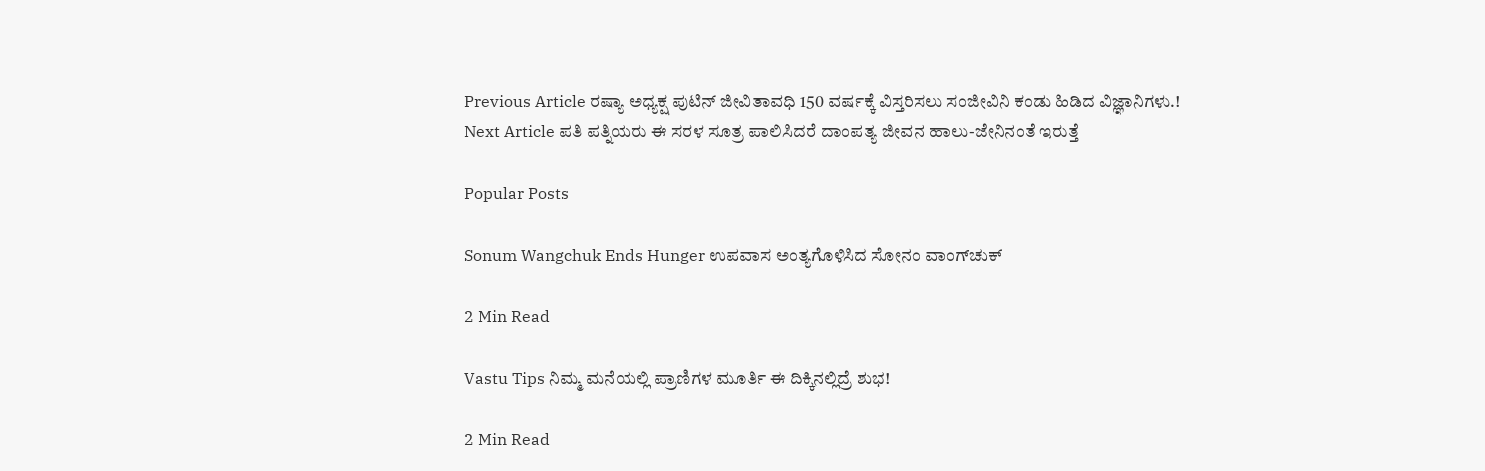Previous Article ರಷ್ಯಾ ಅಧ್ಯಕ್ಷ ಪುಟಿನ್ ಜೀವಿತಾವಧಿ 150 ವರ್ಷಕ್ಕೆ ವಿಸ್ತರಿಸಲು ಸಂಜೀವಿನಿ ಕಂಡು ಹಿಡಿದ ವಿಜ್ಞಾನಿಗಳು.!
Next Article ಪತಿ ಪತ್ನಿಯರು ಈ ಸರಳ ಸೂತ್ರ ಪಾಲಿಸಿದರೆ ದಾಂಪತ್ಯ ಜೀವನ ಹಾಲು-ಜೇನಿನಂತೆ ಇರುತ್ತೆ

Popular Posts

Sonum Wangchuk Ends Hunger ಉಪವಾಸ ಅಂತ್ಯಗೊಳಿಸಿದ ಸೋನಂ ವಾಂಗ್‌ಚುಕ್

2 Min Read

Vastu Tips ನಿಮ್ಮ ಮನೆಯಲ್ಲಿ ಪ್ರಾಣಿಗಳ ಮೂರ್ತಿ ಈ ದಿಕ್ಕಿನಲ್ಲಿದ್ರೆ ಶುಭ!

2 Min Read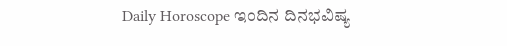Daily Horoscope ಇಂದಿನ ದಿನಭವಿಷ್ಯ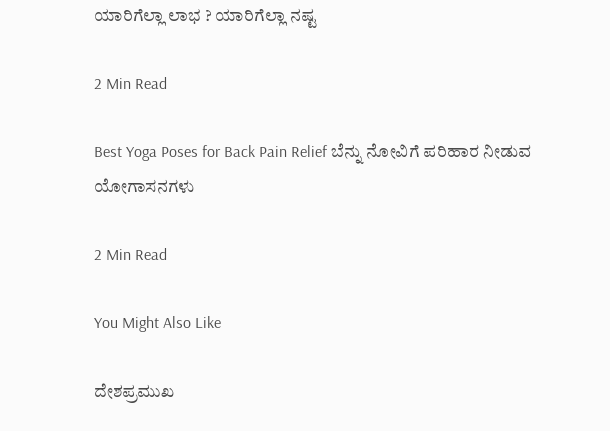ಯಾರಿಗೆಲ್ಲಾ‌ ಲಾಭ ? ಯಾರಿಗೆಲ್ಲಾ ನಷ್ಟ

2 Min Read

Best Yoga Poses for Back Pain Relief ಬೆನ್ನು ನೋವಿಗೆ ಪರಿಹಾರ ನೀಡುವ ಯೋಗಾಸನಗಳು

2 Min Read

You Might Also Like

ದೇಶಪ್ರಮುಖ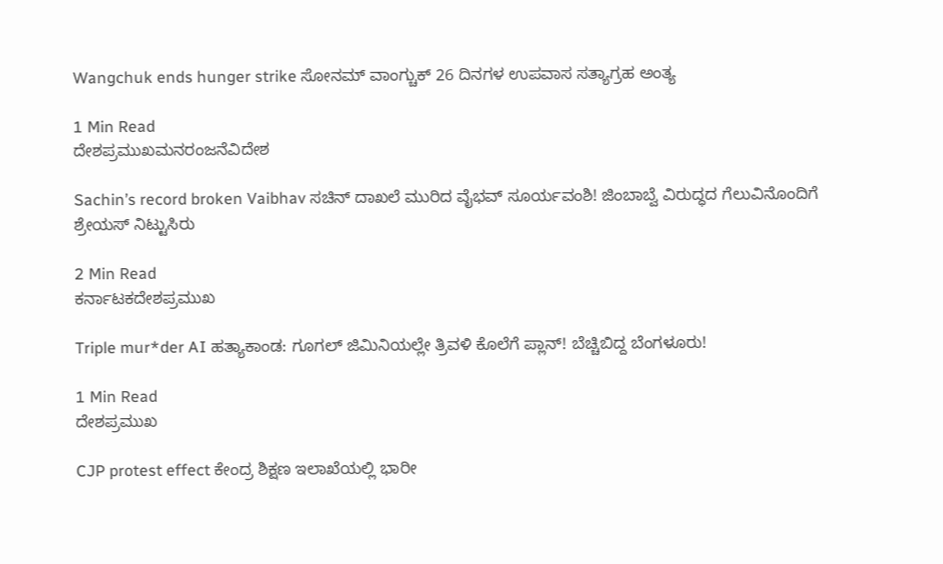Wangchuk ends hunger strike ಸೋನಮ್ ವಾಂಗ್ಚುಕ್ 26 ದಿನಗಳ ಉಪವಾಸ ಸತ್ಯಾಗ್ರಹ ಅಂತ್ಯ

1 Min Read
ದೇಶಪ್ರಮುಖಮನರಂಜನೆವಿದೇಶ

Sachin’s record broken Vaibhav ಸಚಿನ್‌ ದಾಖಲೆ ಮುರಿದ ವೈಭವ್‌ ಸೂರ್ಯವಂಶಿ! ಜಿಂಬಾಬ್ವೆ ವಿರುದ್ಧದ ಗೆಲುವಿನೊಂದಿಗೆ ಶ್ರೇಯಸ್ ನಿಟ್ಟುಸಿರು

2 Min Read
ಕರ್ನಾಟಕದೇಶಪ್ರಮುಖ

Triple mur*der AI ಹತ್ಯಾಕಾಂಡ: ಗೂಗಲ್ ಜಿಮಿನಿಯಲ್ಲೇ ತ್ರಿವಳಿ ಕೊಲೆಗೆ ಪ್ಲಾನ್! ಬೆಚ್ಚಿಬಿದ್ದ ಬೆಂಗಳೂರು!

1 Min Read
ದೇಶಪ್ರಮುಖ

CJP protest effect ಕೇಂದ್ರ ಶಿಕ್ಷಣ ಇಲಾಖೆಯಲ್ಲಿ ಭಾರೀ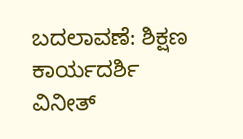ಬದಲಾವಣೆ: ಶಿಕ್ಷಣ ಕಾರ್ಯದರ್ಶಿ ವಿನೀತ್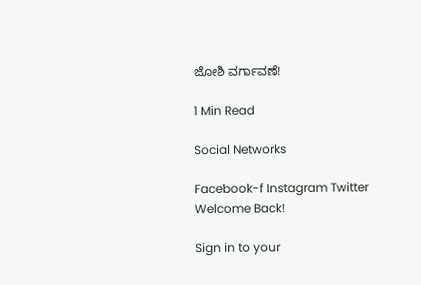ಜೋಶಿ ವರ್ಗಾವಣೆ!

1 Min Read

Social Networks

Facebook-f Instagram Twitter
Welcome Back!

Sign in to your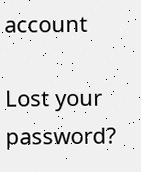account

Lost your password?